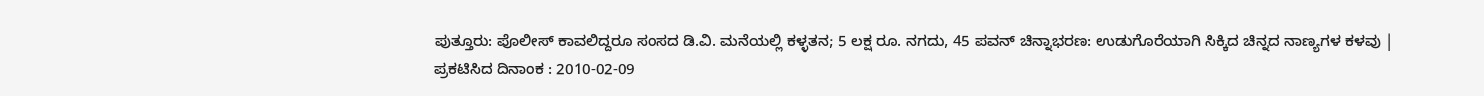ಪುತ್ತೂರು: ಪೊಲೀಸ್ ಕಾವಲಿದ್ದರೂ ಸಂಸದ ಡಿ.ವಿ. ಮನೆಯಲ್ಲಿ ಕಳ್ಳತನ; 5 ಲಕ್ಷ ರೂ. ನಗದು, 45 ಪವನ್ ಚಿನ್ನಾಭರಣ: ಉಡುಗೊರೆಯಾಗಿ ಸಿಕ್ಕಿದ ಚಿನ್ನದ ನಾಣ್ಯಗಳ ಕಳವು |
ಪ್ರಕಟಿಸಿದ ದಿನಾಂಕ : 2010-02-09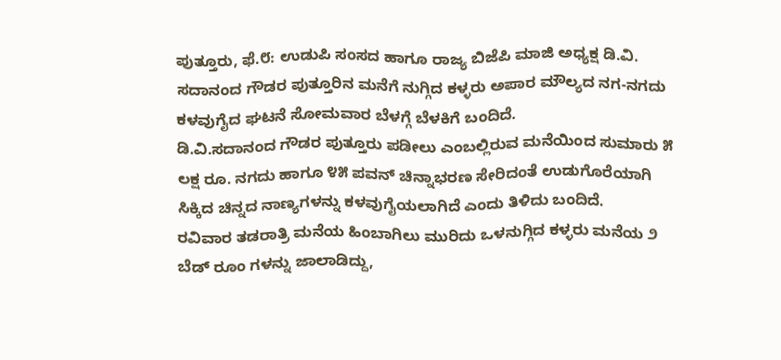ಪುತ್ತೂರು, ಫೆ.೮: ಉಡುಪಿ ಸಂಸದ ಹಾಗೂ ರಾಜ್ಯ ಬಿಜೆಪಿ ಮಾಜಿ ಅಧ್ಯಕ್ಷ ಡಿ.ವಿ. ಸದಾನಂದ ಗೌಡರ ಪುತ್ತೂರಿನ ಮನೆಗೆ ನುಗ್ಗಿದ ಕಳ್ಳರು ಅಪಾರ ಮೌಲ್ಯದ ನಗ-ನಗದು ಕಳವುಗೈದ ಘಟನೆ ಸೋಮವಾರ ಬೆಳಗ್ಗೆ ಬೆಳಕಿಗೆ ಬಂದಿದೆ.
ಡಿ.ವಿ.ಸದಾನಂದ ಗೌಡರ ಪುತ್ತೂರು ಪಡೀಲು ಎಂಬಲ್ಲಿರುವ ಮನೆಯಿಂದ ಸುಮಾರು ೫ ಲಕ್ಷ ರೂ. ನಗದು ಹಾಗೂ ೪೫ ಪವನ್ ಚಿನ್ನಾಭರಣ ಸೇರಿದಂತೆ ಉಡುಗೊರೆಯಾಗಿ ಸಿಕ್ಕಿದ ಚಿನ್ನದ ನಾಣ್ಯಗಳನ್ನು ಕಳವುಗೈಯಲಾಗಿದೆ ಎಂದು ತಿಳಿದು ಬಂದಿದೆ.
ರವಿವಾರ ತಡರಾತ್ರಿ ಮನೆಯ ಹಿಂಬಾಗಿಲು ಮುರಿದು ಒಳನುಗ್ಗಿದ ಕಳ್ಳರು ಮನೆಯ ೨ ಬೆಡ್ ರೂಂ ಗಳನ್ನು ಜಾಲಾಡಿದ್ದು,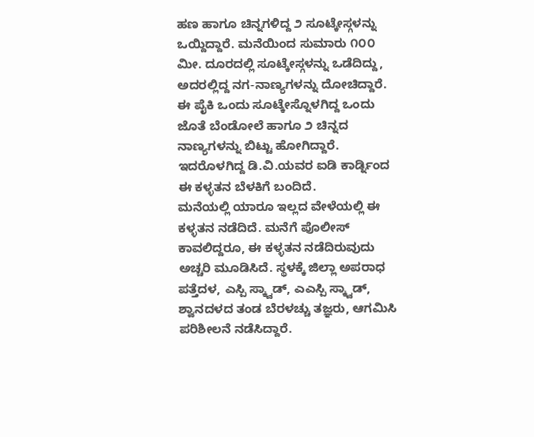ಹಣ ಹಾಗೂ ಚಿನ್ನಗಳಿದ್ದ ೨ ಸೂಟ್ಕೇಸ್ಗಳನ್ನು ಒಯ್ದಿದ್ದಾರೆ. ಮನೆಯಿಂದ ಸುಮಾರು ೧೦೦ ಮೀ. ದೂರದಲ್ಲಿ ಸೂಟ್ಕೇಸ್ಗಳನ್ನು ಒಡೆದಿದ್ದು, ಅದರಲ್ಲಿದ್ದ ನಗ-ನಾಣ್ಯಗಳನ್ನು ದೋಚಿದ್ದಾರೆ. ಈ ಪೈಕಿ ಒಂದು ಸೂಟ್ಕೇಸ್ನೊಳಗಿದ್ದ ಒಂದು ಜೊತೆ ಬೆಂಡೋಲೆ ಹಾಗೂ ೨ ಚಿನ್ನದ ನಾಣ್ಯಗಳನ್ನು ಬಿಟ್ಟು ಹೋಗಿದ್ದಾರೆ. ಇದರೊಳಗಿದ್ದ ಡಿ.ವಿ.ಯವರ ಐಡಿ ಕಾರ್ಡ್ನಿಂದ ಈ ಕಳ್ಳತನ ಬೆಳಕಿಗೆ ಬಂದಿದೆ.
ಮನೆಯಲ್ಲಿ ಯಾರೂ ಇಲ್ಲದ ವೇಳೆಯಲ್ಲಿ ಈ ಕಳ್ಳತನ ನಡೆದಿದೆ. ಮನೆಗೆ ಪೊಲೀಸ್ ಕಾವಲಿದ್ದರೂ, ಈ ಕಳ್ಳತನ ನಡೆದಿರುವುದು ಅಚ್ಚರಿ ಮೂಡಿಸಿದೆ. ಸ್ಥಳಕ್ಕೆ ಜಿಲ್ಲಾ ಅಪರಾಧ ಪತ್ತೆದಳ, ಎಸ್ಪಿ ಸ್ಕ್ವಾಡ್, ಎಎಸ್ಪಿ ಸ್ಕ್ವಾಡ್, ಶ್ವಾನದಳದ ತಂಡ ಬೆರಳಚ್ಚು ತಜ್ಞರು, ಆಗಮಿಸಿ ಪರಿಶೀಲನೆ ನಡೆಸಿದ್ದಾರೆ.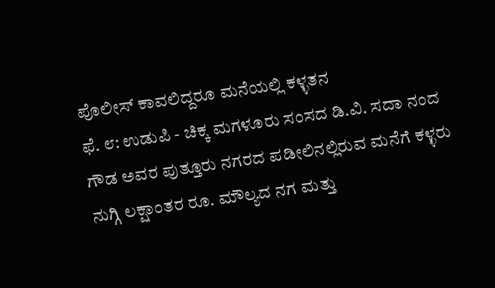ಪೊಲೀಸ್ ಕಾವಲಿದ್ದರೂ ಮನೆಯಲ್ಲಿ ಕಳ್ಳತನ
ಫೆ. ೮: ಉಡುಪಿ - ಚಿಕ್ಕ ಮಗಳೂರು ಸಂಸದ ಡಿ.ವಿ. ಸದಾ ನಂದ ಗೌಡ ಅವರ ಪುತ್ತೂರು ನಗರದ ಪಡೀಲಿನಲ್ಲಿರುವ ಮನೆಗೆ ಕಳ್ಳರು ನುಗ್ಗಿ ಲಕ್ಷಾಂತರ ರೂ. ಮೌಲ್ಯದ ನಗ ಮತ್ತು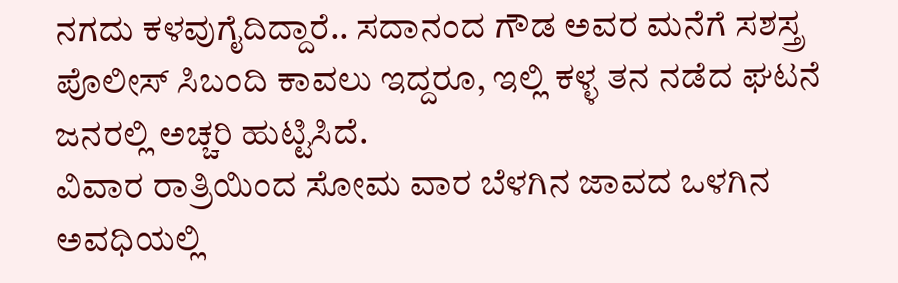ನಗದು ಕಳವುಗೈದಿದ್ದಾರೆ.. ಸದಾನಂದ ಗೌಡ ಅವರ ಮನೆಗೆ ಸಶಸ್ತ್ರ ಪೊಲೀಸ್ ಸಿಬಂದಿ ಕಾವಲು ಇದ್ದರೂ, ಇಲ್ಲಿ ಕಳ್ಳ ತನ ನಡೆದ ಘಟನೆ ಜನರಲ್ಲಿ ಅಚ್ಚರಿ ಹುಟ್ಟಿಸಿದೆ.
ವಿವಾರ ರಾತ್ರಿಯಿಂದ ಸೋಮ ವಾರ ಬೆಳಗಿನ ಜಾವದ ಒಳಗಿನ ಅವಧಿಯಲ್ಲಿ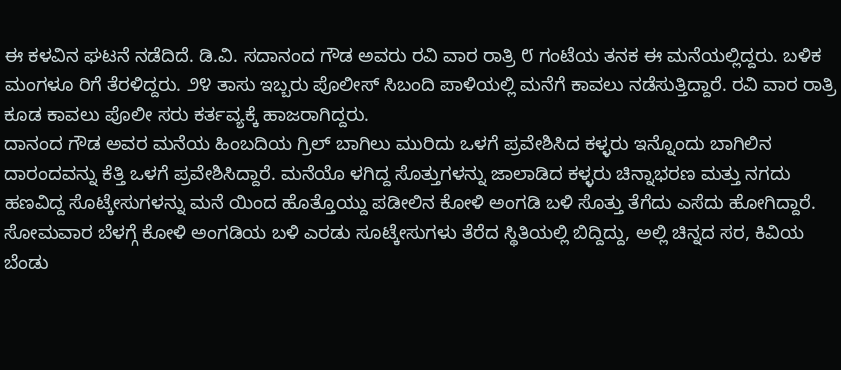ಈ ಕಳವಿನ ಘಟನೆ ನಡೆದಿದೆ. ಡಿ.ವಿ. ಸದಾನಂದ ಗೌಡ ಅವರು ರವಿ ವಾರ ರಾತ್ರಿ ೮ ಗಂಟೆಯ ತನಕ ಈ ಮನೆಯಲ್ಲಿದ್ದರು. ಬಳಿಕ ಮಂಗಳೂ ರಿಗೆ ತೆರಳಿದ್ದರು. ೨೪ ತಾಸು ಇಬ್ಬರು ಪೊಲೀಸ್ ಸಿಬಂದಿ ಪಾಳಿಯಲ್ಲಿ ಮನೆಗೆ ಕಾವಲು ನಡೆಸುತ್ತಿದ್ದಾರೆ. ರವಿ ವಾರ ರಾತ್ರಿ ಕೂಡ ಕಾವಲು ಪೊಲೀ ಸರು ಕರ್ತವ್ಯಕ್ಕೆ ಹಾಜರಾಗಿದ್ದರು.
ದಾನಂದ ಗೌಡ ಅವರ ಮನೆಯ ಹಿಂಬದಿಯ ಗ್ರಿಲ್ ಬಾಗಿಲು ಮುರಿದು ಒಳಗೆ ಪ್ರವೇಶಿಸಿದ ಕಳ್ಳರು ಇನ್ನೊಂದು ಬಾಗಿಲಿನ ದಾರಂದವನ್ನು ಕೆತ್ತಿ ಒಳಗೆ ಪ್ರವೇಶಿಸಿದ್ದಾರೆ. ಮನೆಯೊ ಳಗಿದ್ದ ಸೊತ್ತುಗಳನ್ನು ಜಾಲಾಡಿದ ಕಳ್ಳರು ಚಿನ್ನಾಭರಣ ಮತ್ತು ನಗದು ಹಣವಿದ್ದ ಸೊಟ್ಕೇಸುಗಳನ್ನು ಮನೆ ಯಿಂದ ಹೊತ್ತೊಯ್ದು ಪಡೀಲಿನ ಕೋಳಿ ಅಂಗಡಿ ಬಳಿ ಸೊತ್ತು ತೆಗೆದು ಎಸೆದು ಹೋಗಿದ್ದಾರೆ.
ಸೋಮವಾರ ಬೆಳಗ್ಗೆ ಕೋಳಿ ಅಂಗಡಿಯ ಬಳಿ ಎರಡು ಸೂಟ್ಕೇಸುಗಳು ತೆರೆದ ಸ್ಥಿತಿಯಲ್ಲಿ ಬಿದ್ದಿದ್ದು, ಅಲ್ಲಿ ಚಿನ್ನದ ಸರ, ಕಿವಿಯ ಬೆಂಡು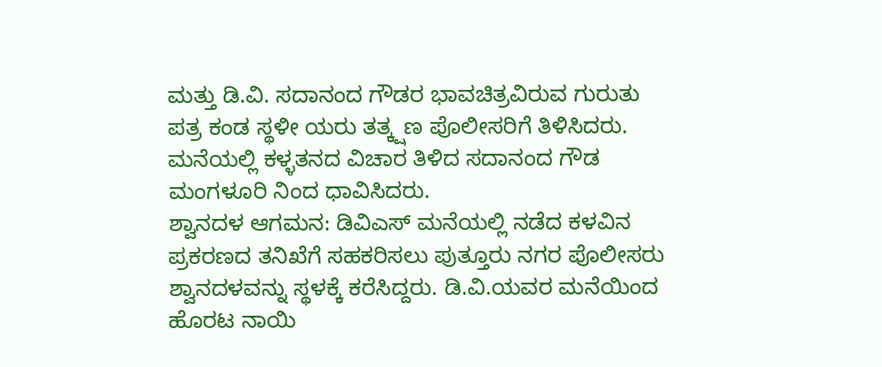ಮತ್ತು ಡಿ.ವಿ. ಸದಾನಂದ ಗೌಡರ ಭಾವಚಿತ್ರವಿರುವ ಗುರುತು ಪತ್ರ ಕಂಡ ಸ್ಥಳೀ ಯರು ತತ್ಕ್ಷಣ ಪೊಲೀಸರಿಗೆ ತಿಳಿಸಿದರು. ಮನೆಯಲ್ಲಿ ಕಳ್ಳತನದ ವಿಚಾರ ತಿಳಿದ ಸದಾನಂದ ಗೌಡ ಮಂಗಳೂರಿ ನಿಂದ ಧಾವಿಸಿದರು.
ಶ್ವಾನದಳ ಆಗಮನ: ಡಿವಿಎಸ್ ಮನೆಯಲ್ಲಿ ನಡೆದ ಕಳವಿನ ಪ್ರಕರಣದ ತನಿಖೆಗೆ ಸಹಕರಿಸಲು ಪುತ್ತೂರು ನಗರ ಪೊಲೀಸರು ಶ್ವಾನದಳವನ್ನು ಸ್ಥಳಕ್ಕೆ ಕರೆಸಿದ್ದರು. ಡಿ.ವಿ.ಯವರ ಮನೆಯಿಂದ ಹೊರಟ ನಾಯಿ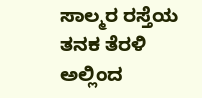ಸಾಲ್ಮರ ರಸ್ತೆಯ ತನಕ ತೆರಳಿ ಅಲ್ಲಿಂದ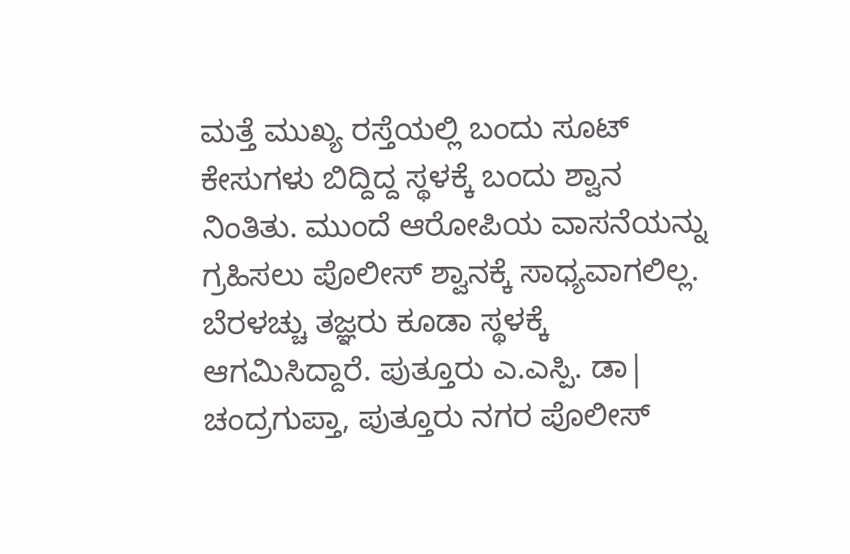ಮತ್ತೆ ಮುಖ್ಯ ರಸ್ತೆಯಲ್ಲಿ ಬಂದು ಸೂಟ್ ಕೇಸುಗಳು ಬಿದ್ದಿದ್ದ ಸ್ಥಳಕ್ಕೆ ಬಂದು ಶ್ವಾನ ನಿಂತಿತು. ಮುಂದೆ ಆರೋಪಿಯ ವಾಸನೆಯನ್ನು ಗ್ರಹಿಸಲು ಪೊಲೀಸ್ ಶ್ವಾನಕ್ಕೆ ಸಾಧ್ಯವಾಗಲಿಲ್ಲ.
ಬೆರಳಚ್ಚು ತಜ್ಞರು ಕೂಡಾ ಸ್ಥಳಕ್ಕೆ ಆಗಮಿಸಿದ್ದಾರೆ. ಪುತ್ತೂರು ಎ.ಎಸ್ಪಿ. ಡಾ| ಚಂದ್ರಗುಪ್ತಾ, ಪುತ್ತೂರು ನಗರ ಪೊಲೀಸ್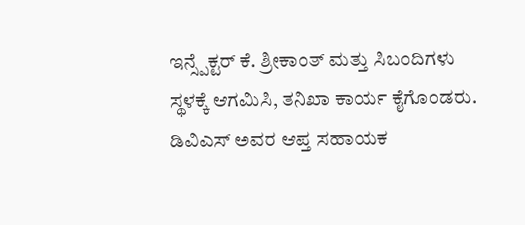ಇನ್ಸ್ಪೆಕ್ಟರ್ ಕೆ. ಶ್ರೀಕಾಂತ್ ಮತ್ತು ಸಿಬಂದಿಗಳು ಸ್ಥಳಕ್ಕೆ ಆಗಮಿಸಿ, ತನಿಖಾ ಕಾರ್ಯ ಕೈಗೊಂಡರು. ಡಿವಿಎಸ್ ಅವರ ಆಪ್ತ ಸಹಾಯಕ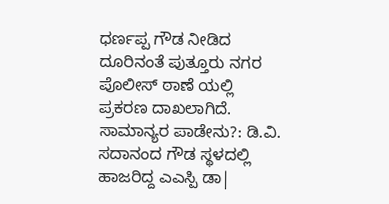ಧರ್ಣಪ್ಪ ಗೌಡ ನೀಡಿದ ದೂರಿನಂತೆ ಪುತ್ತೂರು ನಗರ ಪೊಲೀಸ್ ಠಾಣೆ ಯಲ್ಲಿ ಪ್ರಕರಣ ದಾಖಲಾಗಿದೆ. ಸಾಮಾನ್ಯರ ಪಾಡೇನು?: ಡಿ.ವಿ. ಸದಾನಂದ ಗೌಡ ಸ್ಥಳದಲ್ಲಿ ಹಾಜರಿದ್ದ ಎಎಸ್ಪಿ ಡಾ|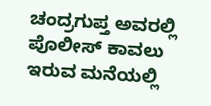ಚಂದ್ರಗುಪ್ತ ಅವರಲ್ಲಿ ಪೊಲೀಸ್ ಕಾವಲು ಇರುವ ಮನೆಯಲ್ಲಿ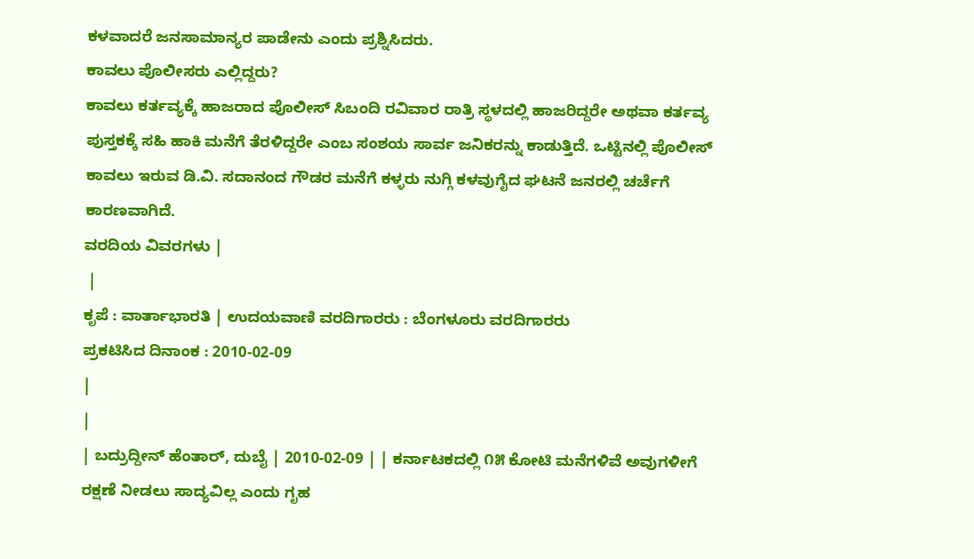ಕಳವಾದರೆ ಜನಸಾಮಾನ್ಯರ ಪಾಡೇನು ಎಂದು ಪ್ರಶ್ನಿಸಿದರು.
ಕಾವಲು ಪೊಲೀಸರು ಎಲ್ಲಿದ್ದರು?
ಕಾವಲು ಕರ್ತವ್ಯಕ್ಕೆ ಹಾಜರಾದ ಪೊಲೀಸ್ ಸಿಬಂದಿ ರವಿವಾರ ರಾತ್ರಿ ಸ್ಥಳದಲ್ಲಿ ಹಾಜರಿದ್ದರೇ ಅಥವಾ ಕರ್ತವ್ಯ ಪುಸ್ತಕಕ್ಕೆ ಸಹಿ ಹಾಕಿ ಮನೆಗೆ ತೆರಳಿದ್ದರೇ ಎಂಬ ಸಂಶಯ ಸಾರ್ವ ಜನಿಕರನ್ನು ಕಾಡುತ್ತಿದೆ. ಒಟ್ಟಿನಲ್ಲಿ ಪೊಲೀಸ್ ಕಾವಲು ಇರುವ ಡಿ.ವಿ. ಸದಾನಂದ ಗೌಡರ ಮನೆಗೆ ಕಳ್ಳರು ನುಗ್ಗಿ ಕಳವುಗೈದ ಘಟನೆ ಜನರಲ್ಲಿ ಚರ್ಚೆಗೆ ಕಾರಣವಾಗಿದೆ.
ವರದಿಯ ವಿವರಗಳು |
 |
ಕೃಪೆ : ವಾರ್ತಾಭಾರತಿ | ಉದಯವಾಣಿ ವರದಿಗಾರರು : ಬೆಂಗಳೂರು ವರದಿಗಾರರು
ಪ್ರಕಟಿಸಿದ ದಿನಾಂಕ : 2010-02-09
|
|
| ಬದ್ರುದ್ದೀನ್ ಹೆಂತಾರ್, ದುಬೈ | 2010-02-09 | | ಕರ್ನಾಟಕದಲ್ಲಿ ೧೫ ಕೋಟಿ ಮನೆಗಳಿವೆ ಅವುಗಳೀಗೆ ರಕ್ಷಣೆ ನೀಡಲು ಸಾದ್ಯವಿಲ್ಲ ಎಂದು ಗೃಹ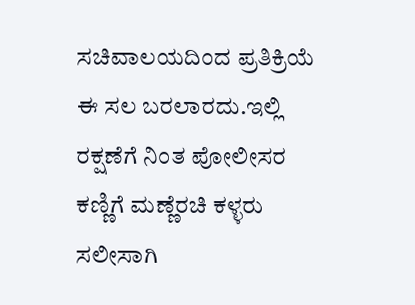ಸಚಿವಾಲಯದಿಂದ ಪ್ರತಿಕ್ರಿಯೆ ಈ ಸಲ ಬರಲಾರದು.ಇಲ್ಲಿ ರಕ್ಷಣೆಗೆ ನಿಂತ ಪೋಲೀಸರ ಕಣ್ಣಿಗೆ ಮಣ್ಣೆರಚಿ ಕಳ್ಳರು ಸಲೀಸಾಗಿ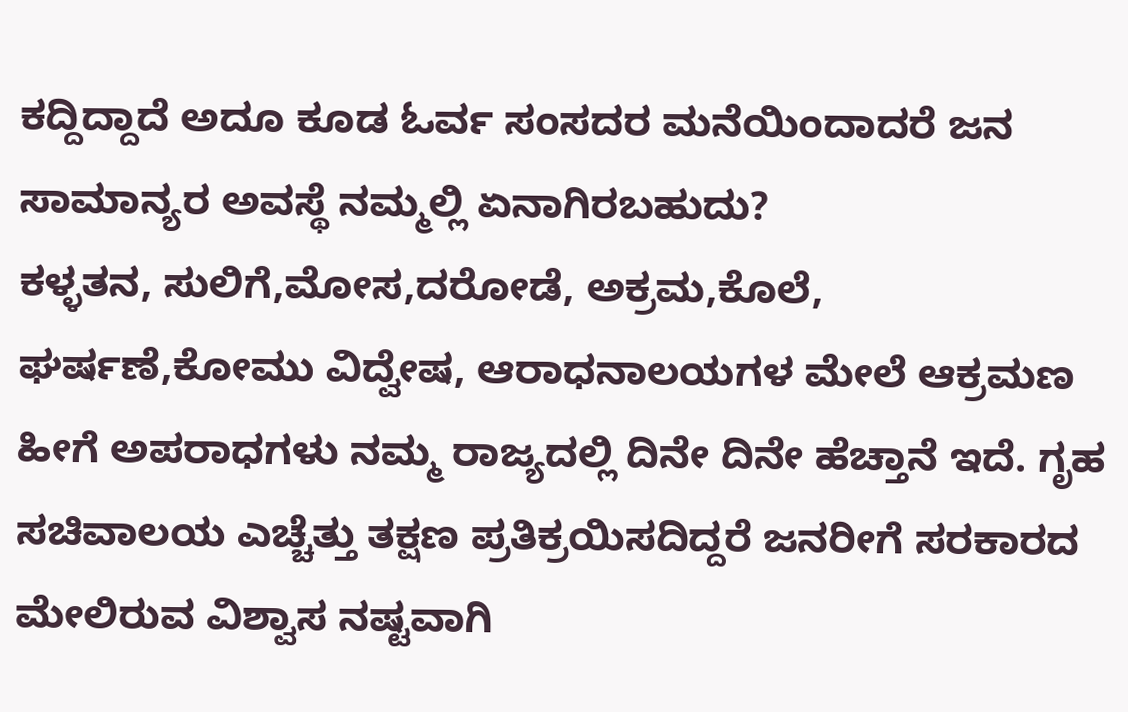ಕದ್ದಿದ್ದಾದೆ ಅದೂ ಕೂಡ ಓರ್ವ ಸಂಸದರ ಮನೆಯಿಂದಾದರೆ ಜನ ಸಾಮಾನ್ಯರ ಅವಸ್ಥೆ ನಮ್ಮಲ್ಲಿ ಏನಾಗಿರಬಹುದು?
ಕಳ್ಳತನ, ಸುಲಿಗೆ,ಮೋಸ,ದರೋಡೆ, ಅಕ್ರಮ,ಕೊಲೆ, ಘರ್ಷಣೆ,ಕೋಮು ವಿದ್ವೇಷ, ಆರಾಧನಾಲಯಗಳ ಮೇಲೆ ಆಕ್ರಮಣ ಹೀಗೆ ಅಪರಾಧಗಳು ನಮ್ಮ ರಾಜ್ಯದಲ್ಲಿ ದಿನೇ ದಿನೇ ಹೆಚ್ತಾನೆ ಇದೆ. ಗೃಹ ಸಚಿವಾಲಯ ಎಚ್ಚೆತ್ತು ತಕ್ಷಣ ಪ್ರತಿಕ್ರಯಿಸದಿದ್ದರೆ ಜನರೀಗೆ ಸರಕಾರದ ಮೇಲಿರುವ ವಿಶ್ವಾಸ ನಷ್ಟವಾಗಿ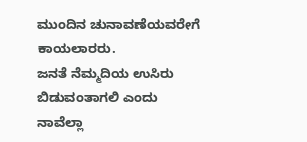ಮುಂದಿನ ಚುನಾವಣೆಯವರೇಗೆ ಕಾಯಲಾರರು.
ಜನತೆ ನೆಮ್ಮದಿಯ ಉಸಿರು ಬಿಡುವಂತಾಗಲಿ ಎಂದು ನಾವೆಲ್ಲಾ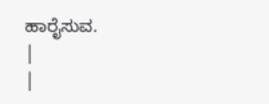ಹಾರೈಸುವ.
|
|